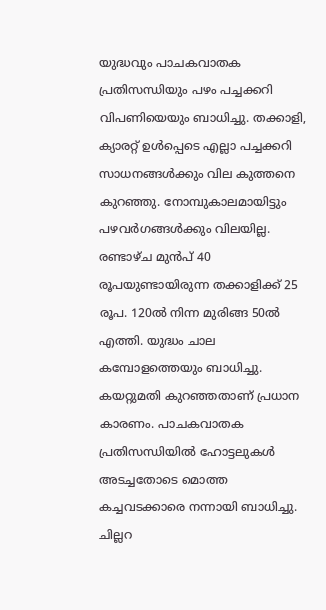യുദ്ധവും പാചകവാതക പ്രതിസന്ധിയും പഴം പച്ചക്കറി വിപണിയെയും ബാധിച്ചു. തക്കാളി, ക്യാരറ്റ് ഉൾപ്പെടെ എല്ലാ പച്ചക്കറി സാധനങ്ങൾക്കും വില കുത്തനെ കുറഞ്ഞു. നോമ്പുകാലമായിട്ടും പഴവർഗങ്ങൾക്കും വിലയില്ല.
രണ്ടാഴ്ച മുൻപ് 40 രൂപയുണ്ടായിരുന്ന തക്കാളിക്ക് 25 രൂപ. 120ൽ നിന്ന മുരിങ്ങ 50ൽ എത്തി. യുദ്ധം ചാല കമ്പോളത്തെയും ബാധിച്ചു. കയറ്റുമതി കുറഞ്ഞതാണ് പ്രധാന കാരണം. പാചകവാതക പ്രതിസന്ധിയിൽ ഹോട്ടലുകൾ അടച്ചതോടെ മൊത്ത കച്ചവടക്കാരെ നന്നായി ബാധിച്ചു.
ചില്ലറ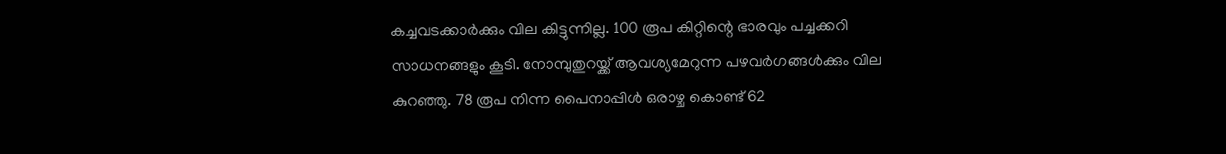കച്ചവടക്കാർക്കും വില കിട്ടുന്നില്ല. 100 രൂപ കിറ്റിന്റെ ഭാരവും പച്ചക്കറി സാധനങ്ങളും കൂടി. നോമ്പുതുറയ്ക്ക് ആവശ്യമേറുന്ന പഴവർഗങ്ങൾക്കും വില കുറഞ്ഞു. 78 രൂപ നിന്ന പൈനാപ്പിൾ ഒരാഴ്ച കൊണ്ട് 62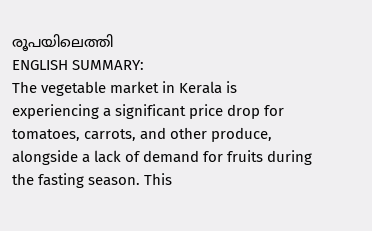രൂപയിലെത്തി
ENGLISH SUMMARY:
The vegetable market in Kerala is experiencing a significant price drop for tomatoes, carrots, and other produce, alongside a lack of demand for fruits during the fasting season. This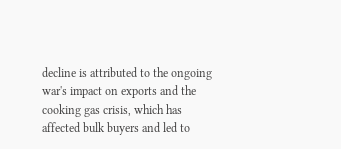decline is attributed to the ongoing war's impact on exports and the cooking gas crisis, which has affected bulk buyers and led to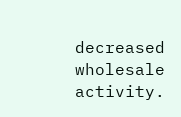decreased wholesale activity.